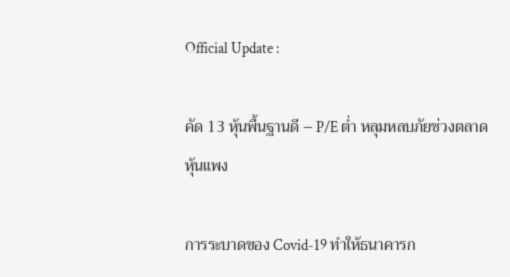Official Update :

คัด 13 หุ้นพื้นฐานดี – P/E ต่ำ หลุมหลบภัยช่วงตลาดหุ้นแพง

การระบาดของ Covid-19 ทำให้ธนาคารก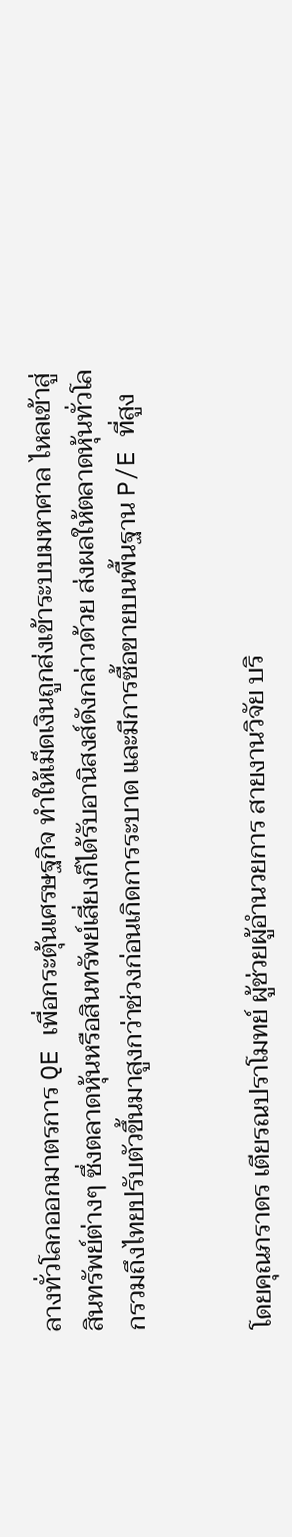ลางทั่วโลกออกมาตรการ QE เพื่อกระตุ้นเศรษฐกิจ ทำให้เม็ดเงินถูกส่งเข้าระบบมหาศาล ไหลเข้าสู่สินทรัพย์ต่างๆ ซึ่งตลาดหุ้นหรือสินทรัพย์เสี่ยงก็ได้รับอานิสงส์ดังกล่าวด้วย ส่งผลให้ตลาดหุ้นทั่วโลกรวมถึงไทยปรับตัวขึ้นมาสูงกว่าช่วงก่อนเกิดการระบาด และมีการซื้อขายบนพื้นฐาน P/E ที่สูง


โดยคุณภราดร เตียรณปราโมทย์ ผู้ช่วยผู้อำนวยการ สายงานวิจัย บริ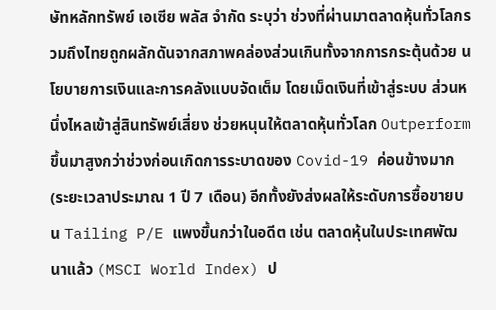ษัทหลักทรัพย์ เอเซีย พลัส จำกัด ระบุว่า ช่วงที่ผ่านมาตลาดหุ้นทั่วโลกรวมถึงไทยถูกผลักดันจากสภาพคล่องส่วนเกินทั้งจากการกระตุ้นด้วย นโยบายการเงินและการคลังแบบจัดเต็ม โดยเม็ดเงินที่เข้าสู่ระบบ ส่วนหนึ่งไหลเข้าสู่สินทรัพย์เสี่ยง ช่วยหนุนให้ตลาดหุ้นทั่วโลก Outperform ขึ้นมาสูงกว่าช่วงก่อนเกิดการระบาดของ Covid-19 ค่อนข้างมาก (ระยะเวลาประมาณ 1 ปี 7 เดือน) อีกทั้งยังส่งผลให้ระดับการซื้อขายบน Tailing P/E แพงขึ้นกว่าในอดีต เช่น ตลาดหุ้นในประเทศพัฒนาแล้ว (MSCI World Index) ป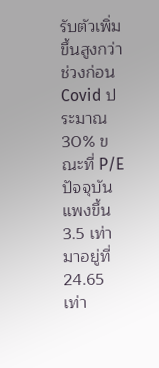รับตัวเพิ่มขึ้นสูงกว่าช่วงก่อน Covid ประมาณ 30% ขณะที่ P/E ปัจจุบันแพงขึ้น 3.5 เท่า มาอยู่ที่ 24.65 เท่า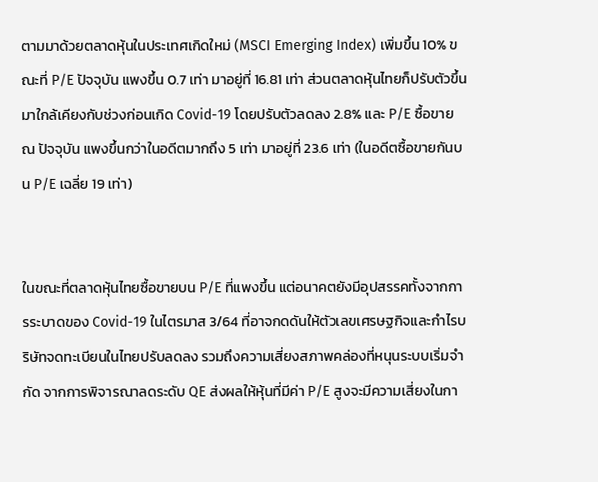ตามมาด้วยตลาดหุ้นในประเทศเกิดใหม่ (MSCI Emerging Index) เพิ่มขึ้น 10% ขณะที่ P/E ปัจจุบัน แพงขึ้น 0.7 เท่า มาอยู่ที่ 16.81 เท่า ส่วนตลาดหุ้นไทยก็ปรับตัวขึ้นมาใกล้เคียงกับช่วงก่อนเกิด Covid-19 โดยปรับตัวลดลง 2.8% และ P/E ซื้อขาย ณ ปัจจุบัน แพงขึ้นกว่าในอดีตมากถึง 5 เท่า มาอยู่ที่ 23.6 เท่า (ในอดีตซื้อขายกันบน P/E เฉลี่ย 19 เท่า)


ในขณะที่ตลาดหุ้นไทยซื้อขายบน P/E ที่แพงขึ้น แต่อนาคตยังมีอุปสรรคทั้งจากการระบาดของ Covid-19 ในไตรมาส 3/64 ที่อาจกดดันให้ตัวเลขเศรษฐกิจและกำไรบริษัทจดทะเบียนในไทยปรับลดลง รวมถึงความเสี่ยงสภาพคล่องที่หนุนระบบเริ่มจำกัด จากการพิจารณาลดระดับ QE ส่งผลให้หุ้นที่มีค่า P/E สูงจะมีความเสี่ยงในกา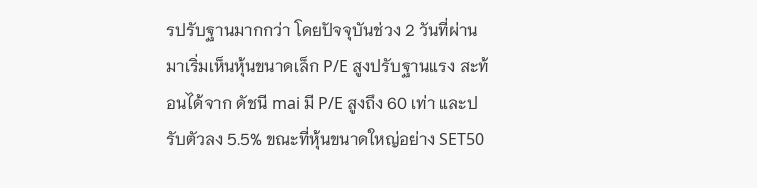รปรับฐานมากกว่า โดยปัจจุบันช่วง 2 วันที่ผ่านมาเริ่มเห็นหุ้นขนาดเล็ก P/E สูงปรับฐานแรง สะท้อนได้จาก ดัชนี mai มี P/E สูงถึง 60 เท่า และปรับตัวลง 5.5% ขณะที่หุ้นขนาดใหญ่อย่าง SET50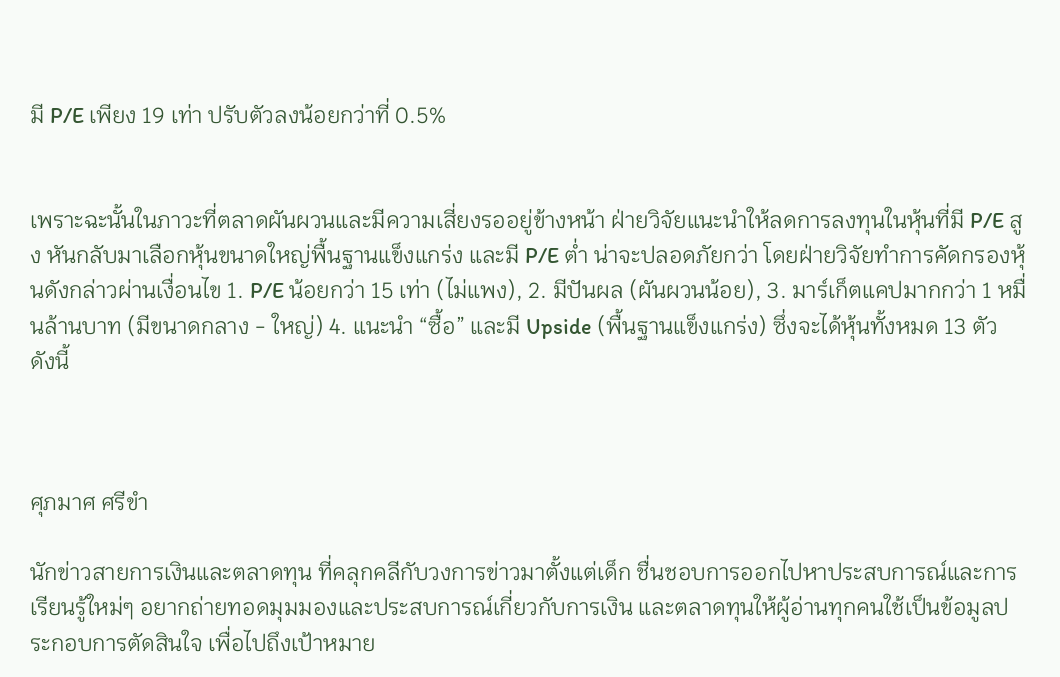มี P/E เพียง 19 เท่า ปรับตัวลงน้อยกว่าที่ 0.5%


เพราะฉะนั้นในภาวะที่ตลาดผันผวนและมีความเสี่ยงรออยู่ข้างหน้า ฝ่ายวิจัยแนะนำให้ลดการลงทุนในหุ้นที่มี P/E สูง หันกลับมาเลือกหุ้นขนาดใหญ่พื้นฐานแข็งแกร่ง และมี P/E ต่ำ น่าจะปลอดภัยกว่า โดยฝ่ายวิจัยทำการคัดกรองหุ้นดังกล่าวผ่านเงื่อนไข 1. P/E น้อยกว่า 15 เท่า (ไม่แพง), 2. มีปันผล (ผันผวนน้อย), 3. มาร์เก็ตแคปมากกว่า 1 หมื่นล้านบาท (มีขนาดกลาง - ใหญ่) 4. แนะนำ “ซื้อ” และมี Upside (พื้นฐานแข็งแกร่ง) ซึ่งจะได้หุ้นทั้งหมด 13 ตัว ดังนี้



ศุภมาศ ศรีขำ

นักข่าวสายการเงินและตลาดทุน ที่คลุกคลีกับวงการข่าวมาตั้งแต่เด็ก ชื่นชอบการออกไปหาประสบการณ์และการเรียนรู้ใหม่ๆ อยากถ่ายทอดมุมมองและประสบการณ์เกี่ยวกับการเงิน และตลาดทุนให้ผู้อ่านทุกคนใช้เป็นข้อมูลประกอบการตัดสินใจ เพื่อไปถึงเป้าหมาย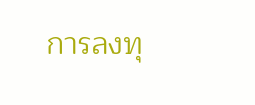การลงทุ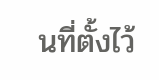นที่ตั้งไว้